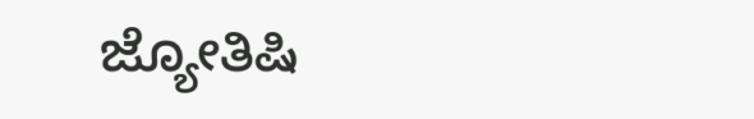ಜ್ಯೋತಿಷಿ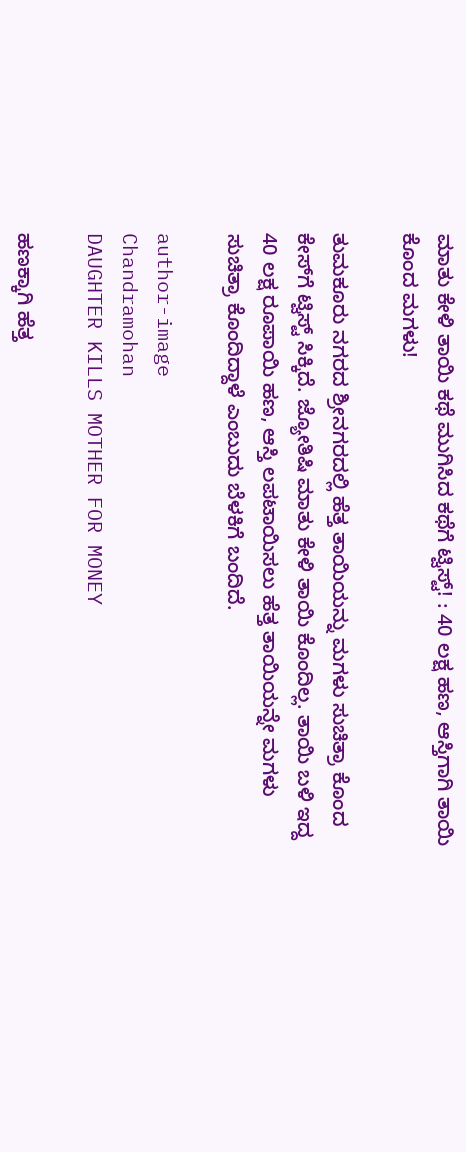ಮಾತು ಕೇಳಿ ತಾಯಿ ಕಥೆ ಮುಗಿಸಿದ ಕಥೆಗೆ ಟ್ವಿಸ್ಟ್! : 40 ಲಕ್ಷ ಹಣ, ಆಸ್ತಿಗಾಗಿ ತಾಯಿ ಕೊಂದ ಮಗಳು!

ತುಮಕೂರು ನಗರದ ಶ್ರೀನಗರದಲ್ಲಿ ಹೆತ್ತ ತಾಯಿಯನ್ನು ಮಗಳು ಸುಚಿತ್ರಾ ಕೊಂದ ಕೇಸ್‌ಗೆ ಟ್ವಿಸ್ಟ್ ಸಿಕ್ಕಿದೆ. ಜ್ಯೋತಿಷಿ ಮಾತು ಕೇಳಿ ತಾಯಿ ಕೊಂದಿಲ್ಲ. ತಾಯಿ ಬಳಿ ಇದ್ದ 40 ಲಕ್ಷ ರೂಪಾಯಿ ಹಣ, ಆಸ್ತಿ ಲಪಟಾಯಿಸಲು ಹೆತ್ತ ತಾಯಿಯನ್ನೇ ಮಗಳು ಸುಚಿತ್ರಾ ಕೊಂದಿದ್ದಾಳೆ ಎಂಬುದು ಬೆಳಕಿಗೆ ಬಂದಿದೆ.

author-image
Chandramohan
DAUGHTER KILLS MOTHER FOR MONEY

ಹಣಕ್ಕಾಗಿ ಹೆತ್ತ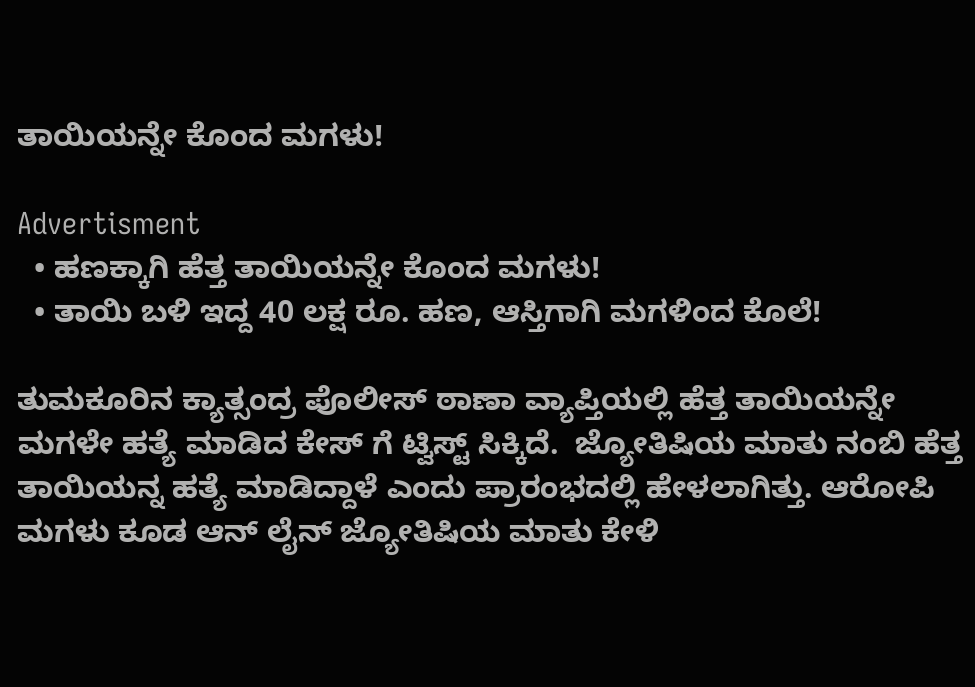ತಾಯಿಯನ್ನೇ ಕೊಂದ ಮಗಳು!

Advertisment
  • ಹಣಕ್ಕಾಗಿ ಹೆತ್ತ ತಾಯಿಯನ್ನೇ ಕೊಂದ ಮಗಳು!
  • ತಾಯಿ ಬಳಿ ಇದ್ದ 40 ಲಕ್ಷ ರೂ. ಹಣ, ಆಸ್ತಿಗಾಗಿ ಮಗಳಿಂದ ಕೊಲೆ!

ತುಮಕೂರಿನ ಕ್ಯಾತ್ಸಂದ್ರ ಪೊಲೀಸ್ ಠಾಣಾ ವ್ಯಾಪ್ತಿಯಲ್ಲಿ ಹೆತ್ತ ತಾಯಿಯನ್ನೇ ಮಗಳೇ ಹತ್ಯೆ ಮಾಡಿದ ಕೇಸ್ ಗೆ ಟ್ವಿಸ್ಟ್ ಸಿಕ್ಕಿದೆ.  ಜ್ಯೋತಿಷಿಯ ಮಾತು‌ ನಂಬಿ ಹೆತ್ತ ತಾಯಿಯನ್ನ ಹತ್ಯೆ ಮಾಡಿದ್ದಾಳೆ ಎಂದು ಪ್ರಾರಂಭದಲ್ಲಿ ಹೇಳಲಾಗಿತ್ತು. ಆರೋಪಿ ಮಗಳು ಕೂಡ ಆನ್ ಲೈನ್ ಜ್ಯೋತಿಷಿಯ ಮಾತು ಕೇಳಿ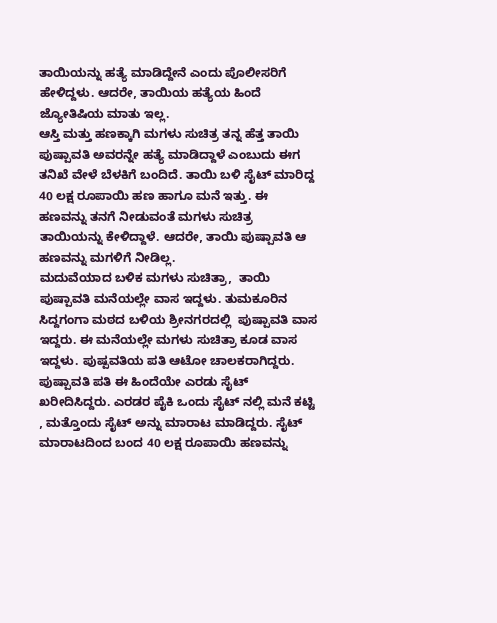ತಾಯಿಯನ್ನು ಹತ್ಯೆ ಮಾಡಿದ್ದೇನೆ ಎಂದು ಪೊಲೀಸರಿಗೆ ಹೇಳಿದ್ದಳು. ಆದರೇ, ತಾಯಿಯ ಹತ್ಯೆಯ ಹಿಂದೆ ಜ್ಯೋತಿಷಿಯ ಮಾತು ಇಲ್ಲ.
ಆಸ್ತಿ ಮತ್ತು ಹಣಕ್ಕಾಗಿ ಮಗಳು ಸುಚಿತ್ರ ತನ್ನ ಹೆತ್ತ ತಾಯಿ ಪುಷ್ಪಾವತಿ ಅವರನ್ನೇ ಹತ್ಯೆ ಮಾಡಿದ್ದಾಳೆ ಎಂಬುದು ಈಗ ತನಿಖೆ ವೇಳೆ ಬೆಳಕಿಗೆ ಬಂದಿದೆ. ತಾಯಿ ಬಳಿ ಸೈಟ್ ಮಾರಿದ್ದ 40 ಲಕ್ಷ ರೂಪಾಯಿ ಹಣ ಹಾಗೂ ಮನೆ ಇತ್ತು. ಈ ಹಣವನ್ನು ತನಗೆ ನೀಡುವಂತೆ ಮಗಳು ಸುಚಿತ್ರ ತಾಯಿಯನ್ನು ಕೇಳಿದ್ದಾಳೆ. ಆದರೇ, ತಾಯಿ ಪುಷ್ಪಾವತಿ ಆ ಹಣವನ್ನು ಮಗಳಿಗೆ ನೀಡಿಲ್ಲ.
ಮದುವೆಯಾದ ಬಳಿಕ ಮಗಳು ಸುಚಿತ್ರಾ,  ತಾಯಿ ಪುಷ್ಪಾವತಿ ಮನೆಯಲ್ಲೇ ವಾಸ ಇದ್ದಳು. ತುಮಕೂರಿನ  ಸಿದ್ದಗಂಗಾ ಮಠದ ಬಳಿಯ ಶ್ರೀನಗರದಲ್ಲಿ  ಪುಷ್ಪಾವತಿ ವಾಸ ಇದ್ದರು. ಈ ಮನೆಯಲ್ಲೇ ಮಗಳು ಸುಚಿತ್ರಾ ಕೂಡ ವಾಸ ಇದ್ದಳು. ಪುಷ್ಪವತಿಯ ಪತಿ ಆಟೋ ಚಾಲಕರಾಗಿದ್ದರು. ಪುಷ್ಪಾವತಿ ಪತಿ ಈ ಹಿಂದೆಯೇ ಎರಡು ಸೈಟ್ ಖರೀದಿಸಿದ್ದರು. ಎರಡರ ಪೈಕಿ ಒಂದು ಸೈಟ್ ನಲ್ಲಿ ಮನೆ ಕಟ್ಟಿ , ಮತ್ತೊಂದು ಸೈಟ್ ಅನ್ನು ಮಾರಾಟ ಮಾಡಿದ್ದರು. ಸೈಟ್ ಮಾರಾಟದಿಂದ ಬಂದ 40 ಲಕ್ಷ ರೂಪಾಯಿ ಹಣವನ್ನು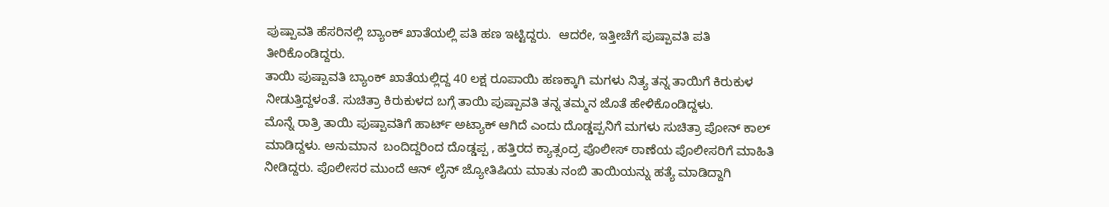ಪುಷ್ಪಾವತಿ ಹೆಸರಿನಲ್ಲಿ ಬ್ಯಾಂಕ್ ಖಾತೆಯಲ್ಲಿ ಪತಿ ಹಣ ಇಟ್ಟಿದ್ದರು.  ಆದರೇ, ಇತ್ತೀಚೆಗೆ ಪುಷ್ಪಾವತಿ ಪತಿ ತೀರಿಕೊಂಡಿದ್ದರು.
ತಾಯಿ ಪುಷ್ಪಾವತಿ ಬ್ಯಾಂಕ್ ಖಾತೆಯಲ್ಲಿದ್ದ 40 ಲಕ್ಷ ರೂಪಾಯಿ ಹಣಕ್ಕಾಗಿ ಮಗಳು ನಿತ್ಯ ತನ್ನ ತಾಯಿಗೆ ಕಿರುಕುಳ ನೀಡುತ್ತಿದ್ದಳಂತೆ. ಸುಚಿತ್ರಾ ಕಿರುಕುಳದ ಬಗ್ಗೆ ತಾಯಿ ಪುಷ್ಪಾವತಿ ತನ್ನ ತಮ್ಮನ ಜೊತೆ ಹೇಳಿಕೊಂಡಿದ್ದಳು.
ಮೊನ್ನೆ ರಾತ್ರಿ ತಾಯಿ ಪುಷ್ಪಾವತಿಗೆ ಹಾರ್ಟ್ ಅಟ್ಯಾಕ್ ಆಗಿದೆ ಎಂದು ದೊಡ್ಡಪ್ಪನಿಗೆ ಮಗಳು ಸುಚಿತ್ರಾ ಪೋನ್ ಕಾಲ್ ಮಾಡಿದ್ದಳು. ಅನುಮಾನ  ಬಂದಿದ್ದರಿಂದ ದೊಡ್ಡಪ್ಪ , ಹತ್ತಿರದ ಕ್ಯಾತ್ಸಂದ್ರ ಪೊಲೀಸ್ ಠಾಣೆಯ ಪೊಲೀಸರಿಗೆ ಮಾಹಿತಿ ನೀಡಿದ್ದರು. ಪೊಲೀಸರ ಮುಂದೆ ಆನ್ ಲೈನ್ ಜ್ಯೋತಿಷಿಯ ಮಾತು ನಂಬಿ ತಾಯಿಯನ್ನು ಹತ್ಯೆ ಮಾಡಿದ್ದಾಗಿ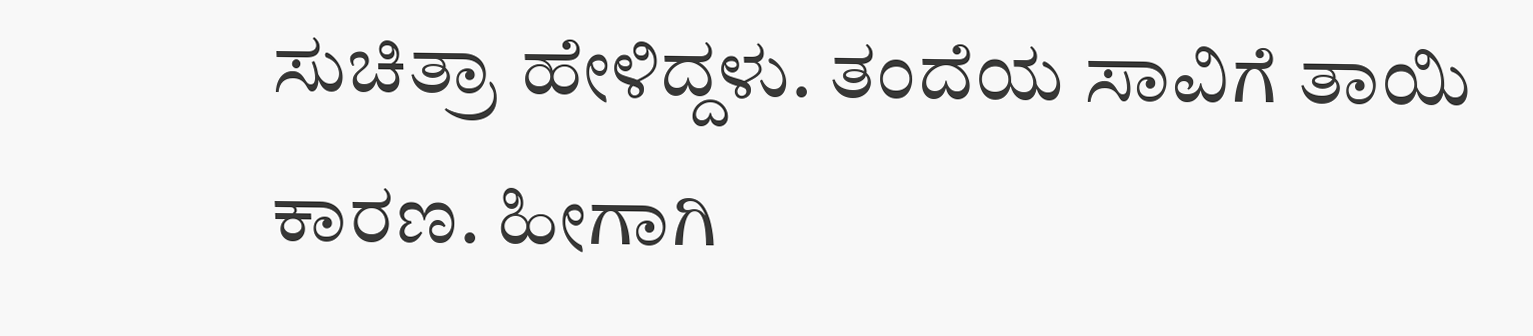ಸುಚಿತ್ರಾ ಹೇಳಿದ್ದಳು. ತಂದೆಯ ಸಾವಿಗೆ ತಾಯಿ ಕಾರಣ. ಹೀಗಾಗಿ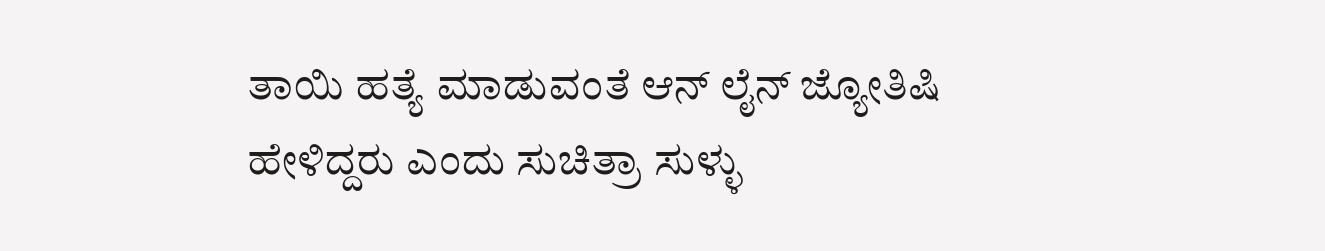ತಾಯಿ ಹತ್ಯೆ ಮಾಡುವಂತೆ ಆನ್ ಲೈನ್ ಜ್ಯೋತಿಷಿ ಹೇಳಿದ್ದರು ಎಂದು ಸುಚಿತ್ರಾ ಸುಳ್ಳು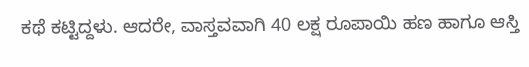ಕಥೆ ಕಟ್ಟಿದ್ದಳು. ಆದರೇ, ವಾಸ್ತವವಾಗಿ 40 ಲಕ್ಷ ರೂಪಾಯಿ ಹಣ ಹಾಗೂ ಆಸ್ತಿ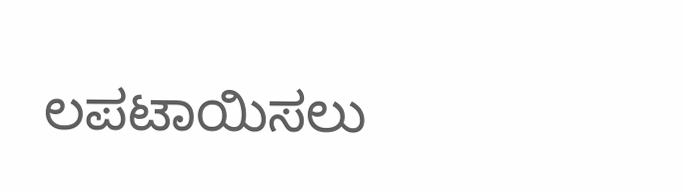ಲಪಟಾಯಿಸಲು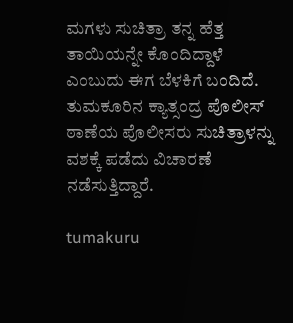ಮಗಳು ಸುಚಿತ್ರಾ ತನ್ನ ಹೆತ್ತ ತಾಯಿಯನ್ನೇ ಕೊಂದಿದ್ದಾಳೆ ಎಂಬುದು ಈಗ ಬೆಳಕಿಗೆ ಬಂದಿದೆ.
ತುಮಕೂರಿನ ಕ್ಯಾತ್ಸಂದ್ರ ಪೊಲೀಸ್ ಠಾಣೆಯ ಪೊಲೀಸರು ಸುಚಿತ್ರಾಳನ್ನು ವಶಕ್ಕೆ ಪಡೆದು ವಿಚಾರಣೆ ನಡೆಸುತ್ತಿದ್ದಾರೆ.

tumakuru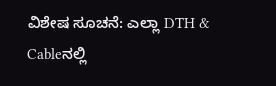ವಿಶೇಷ ಸೂಚನೆ: ಎಲ್ಲಾ DTH & Cableನಲ್ಲಿ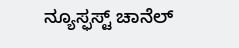ನ್ಯೂಸ್ಫಸ್ಟ್ ಚಾನೆಲ್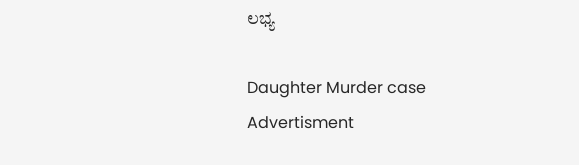ಲಭ್ಯ

Daughter Murder case
Advertisment